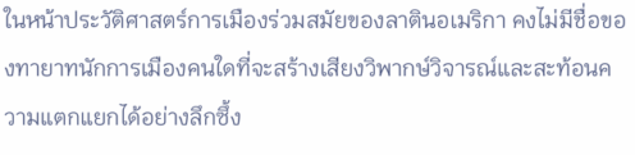ในหน้าประวัติศาสตร์การเมืองร่วมสมัยของลาตินอเมริกา คงไม่มีชื่อของทายาทนักการเมืองคนใดที่จะสร้างเสียงวิพากษ์วิจารณ์และสะท้อนความแตกแยกได้อย่างลึกซึ้ง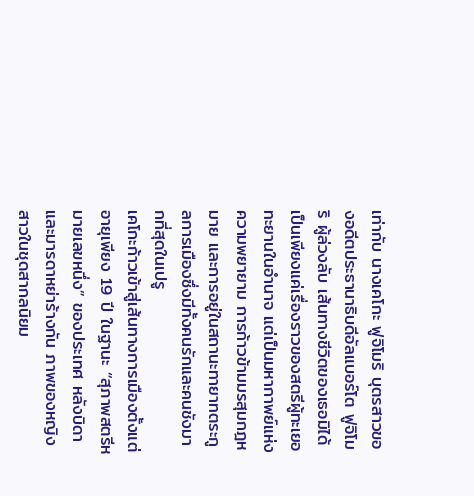เท่ากับ นางเคโกะ ฟูจิโมริ บุตรสาวของอดีตประธานาธิบดีอัลแบอร์โต ฟูจิโมริ ผู้ล่วงลับ เส้นทางชีวิตของเธอมิได้เป็นเพียงแค่เรื่องราวของสตรีผู้ทะเยอทะยานในอำนาจ แต่เป็นมหากาพย์แห่งความพยายาม การก้าวข้ามมรสุมกฎหมาย และการอยู่ในสถานะทายาทตระกูลการเมืองซึ่งมีทั้งคนรักและคนชังมากที่สุดในเปรู
เคโกะก้าวเข้าสู่เส้นทางการเมืองตั้งแต่อายุเพียง 19 ปี ในฐานะ “สุภาพสตรีหมายเลขหนึ่ง” ของประเทศ หลังบิดาและมารดาหย่าร้างกัน ภาพของหญิงสาวในชุดสากลนิยม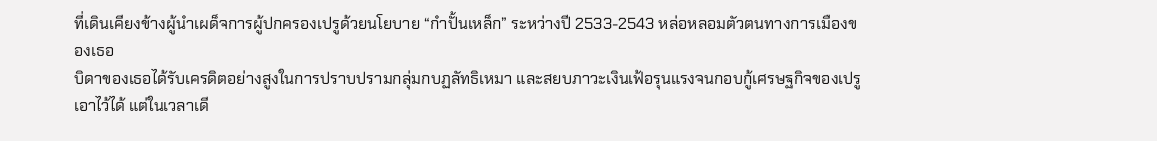ที่เดินเคียงข้างผู้นำเผด็จการผู้ปกครองเปรูด้วยนโยบาย “กำปั้นเหล็ก” ระหว่างปี 2533-2543 หล่อหลอมตัวตนทางการเมืองของเธอ
บิดาของเธอได้รับเครดิตอย่างสูงในการปราบปรามกลุ่มกบฏลัทธิเหมา และสยบภาวะเงินเฟ้อรุนแรงจนกอบกู้เศรษฐกิจของเปรูเอาไว้ได้ แต่ในเวลาเดี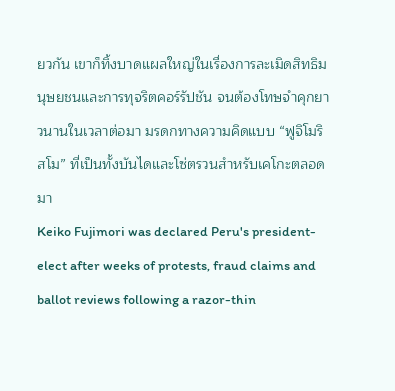ยวกัน เขาก็ทิ้งบาดแผลใหญ่ในเรื่องการละเมิดสิทธิมนุษยชนและการทุจริตคอร์รัปชัน จนต้องโทษจำคุกยาวนานในเวลาต่อมา มรดกทางความคิดแบบ “ฟูจิโมริสโม” ที่เป็นทั้งบันไดและโซ่ตรวนสำหรับเคโกะตลอดมา
Keiko Fujimori was declared Peru's president-elect after weeks of protests, fraud claims and ballot reviews following a razor-thin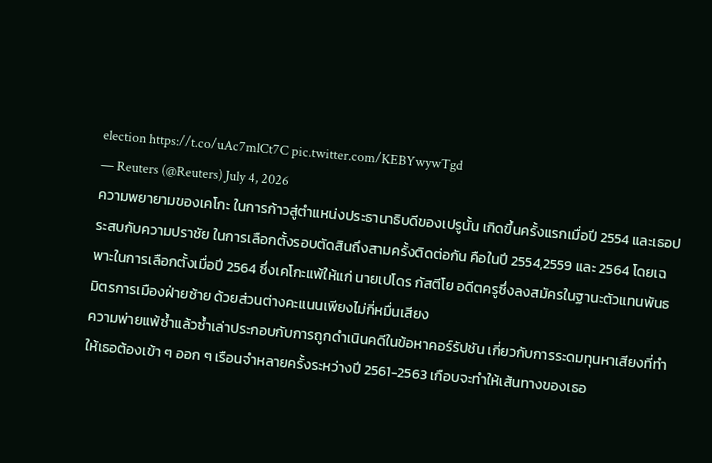election https://t.co/uAc7mlCt7C pic.twitter.com/KEBYwywTgd
— Reuters (@Reuters) July 4, 2026
ความพยายามของเคโกะ ในการก้าวสู่ตำแหน่งประธานาธิบดีของเปรูนั้น เกิดขึ้นครั้งแรกเมื่อปี 2554 และเธอประสบกับความปราชัย ในการเลือกตั้งรอบตัดสินถึงสามครั้งติดต่อกัน คือในปี 2554,2559 และ 2564 โดยเฉพาะในการเลือกตั้งเมื่อปี 2564 ซึ่งเคโกะแพ้ให้แก่ นายเปโดร กัสตีโย อดีตครูซึ่งลงสมัครในฐานะตัวแทนพันธมิตรการเมืองฝ่ายซ้าย ด้วยส่วนต่างคะแนนเพียงไม่กี่หมื่นเสียง
ความพ่ายแพ้ซ้ำแล้วซ้ำเล่าประกอบกับการถูกดำเนินคดีในข้อหาคอร์รัปชัน เกี่ยวกับการระดมทุนหาเสียงที่ทำให้เธอต้องเข้า ๆ ออก ๆ เรือนจำหลายครั้งระหว่างปี 2561-2563 เกือบจะทำให้เส้นทางของเธอ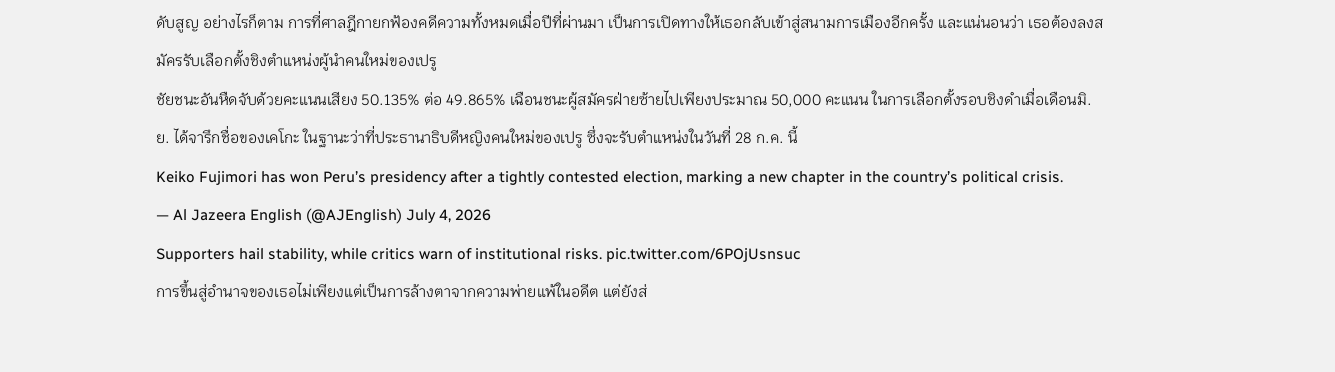ดับสูญ อย่างไรก็ตาม การที่ศาลฎีกายกฟ้องคดีความทั้งหมดเมื่อปีที่ผ่านมา เป็นการเปิดทางให้เธอกลับเข้าสู่สนามการเมืองอีกครั้ง และแน่นอนว่า เธอต้องลงสมัครรับเลือกตั้งชิงตำแหน่งผู้นำคนใหม่ของเปรู
ชัยชนะอันหืดจับด้วยคะแนนเสียง 50.135% ต่อ 49.865% เฉือนชนะผู้สมัครฝ่ายซ้ายไปเพียงประมาณ 50,000 คะแนน ในการเลือกตั้งรอบชิงดำเมื่อเดือนมิ.ย. ได้จารึกชื่อของเคโกะ ในฐานะว่าที่ประธานาธิบดีหญิงคนใหม่ของเปรู ซึ่งจะรับตำแหน่งในวันที่ 28 ก.ค. นี้
Keiko Fujimori has won Peru’s presidency after a tightly contested election, marking a new chapter in the country’s political crisis.
— Al Jazeera English (@AJEnglish) July 4, 2026
Supporters hail stability, while critics warn of institutional risks. pic.twitter.com/6POjUsnsuc
การขึ้นสู่อำนาจของเธอไม่เพียงแต่เป็นการล้างตาจากความพ่ายแพ้ในอดีต แต่ยังส่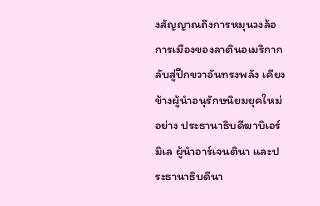งสัญญาณถึงการหมุนวงล้อการเมืองของลาตินอเมริกากลับสู่ปีกขวาอันทรงพลัง เคียงข้างผู้นำอนุรักษนิยมยุคใหม่อย่าง ประธานาธิบดีฆาบิเอร์ มิเล ผู้นำอาร์เจนตินา และประธานาธิบดีนา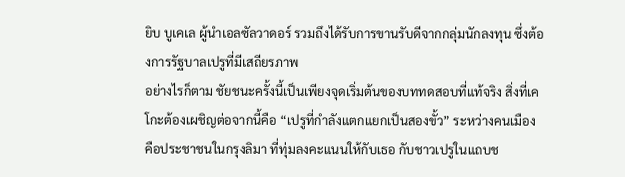ยิบ บูเคเล ผู้นำเอลซัลวาดอร์ รวมถึงได้รับการขานรับดีจากกลุ่มนักลงทุน ซึ่งต้องการรัฐบาลเปรูที่มีเสถียรภาพ
อย่างไรก็ตาม ชัยชนะครั้งนี้เป็นเพียงจุดเริ่มต้นของบททดสอบที่แท้จริง สิ่งที่เคโกะต้องเผชิญต่อจากนี้คือ “เปรูที่กำลังแตกแยกเป็นสองขั้ว” ระหว่างคนเมือง คือประชาชนในกรุงลิมา ที่ทุ่มลงคะแนนให้กับเธอ กับชาวเปรูในแถบช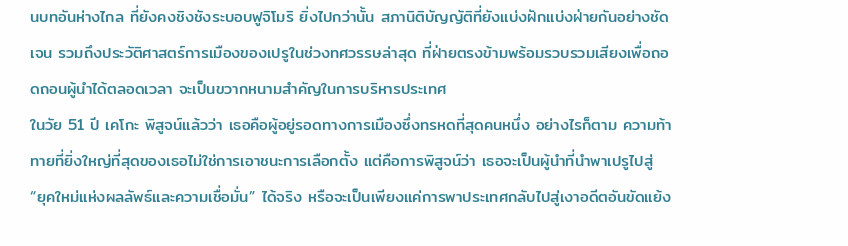นบทอันห่างไกล ที่ยังคงชิงชังระบอบฟูจิโมริ ยิ่งไปกว่านั้น สภานิติบัญญัติที่ยังแบ่งฝักแบ่งฝ่ายกันอย่างชัดเจน รวมถึงประวัติศาสตร์การเมืองของเปรูในช่วงทศวรรษล่าสุด ที่ฝ่ายตรงข้ามพร้อมรวบรวมเสียงเพื่อถอดถอนผู้นำได้ตลอดเวลา จะเป็นขวากหนามสำคัญในการบริหารประเทศ
ในวัย 51 ปี เคโกะ พิสูจน์แล้วว่า เธอคือผู้อยู่รอดทางการเมืองซึ่งทรหดที่สุดคนหนึ่ง อย่างไรก็ตาม ความท้าทายที่ยิ่งใหญ่ที่สุดของเธอไม่ใช่การเอาชนะการเลือกตั้ง แต่คือการพิสูจน์ว่า เธอจะเป็นผู้นำที่นำพาเปรูไปสู่ “ยุคใหม่แห่งผลลัพธ์และความเชื่อมั่น” ได้จริง หรือจะเป็นเพียงแค่การพาประเทศกลับไปสู่เงาอดีตอันขัดแย้ง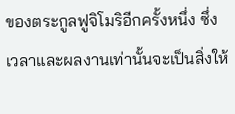ของตระกูลฟูจิโมริอีกครั้งหนึ่ง ซึ่งเวลาและผลงานเท่านั้นจะเป็นสิ่งให้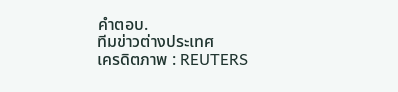คำตอบ.
ทีมข่าวต่างประเทศ
เครดิตภาพ : REUTERS